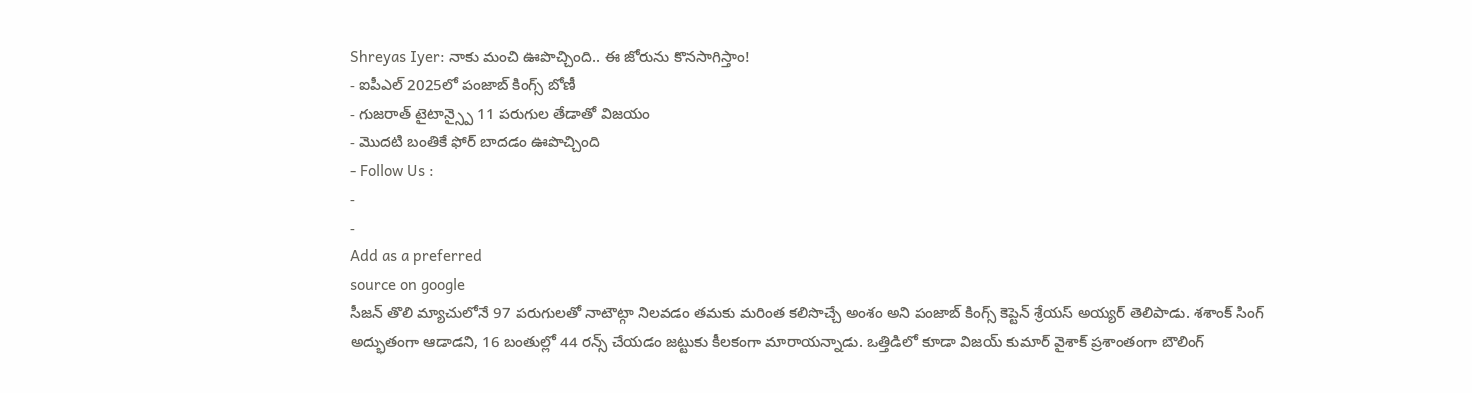Shreyas Iyer: నాకు మంచి ఊపొచ్చింది.. ఈ జోరును కొనసాగిస్తాం!
- ఐపీఎల్ 2025లో పంజాబ్ కింగ్స్ బోణీ
- గుజరాత్ టైటాన్స్పై 11 పరుగుల తేడాతో విజయం
- మొదటి బంతికే ఫోర్ బాదడం ఊపొచ్చింది
- Follow Us :
-
-
Add as a preferred
source on google
సీజన్ తొలి మ్యాచులోనే 97 పరుగులతో నాటౌట్గా నిలవడం తమకు మరింత కలిసొచ్చే అంశం అని పంజాబ్ కింగ్స్ కెప్టెన్ శ్రేయస్ అయ్యర్ తెలిపాడు. శశాంక్ సింగ్ అద్భుతంగా ఆడాడని, 16 బంతుల్లో 44 రన్స్ చేయడం జట్టుకు కీలకంగా మారాయన్నాడు. ఒత్తిడిలో కూడా విజయ్ కుమార్ వైశాక్ ప్రశాంతంగా బౌలింగ్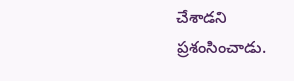చేశాడని ప్రశంసించాడు.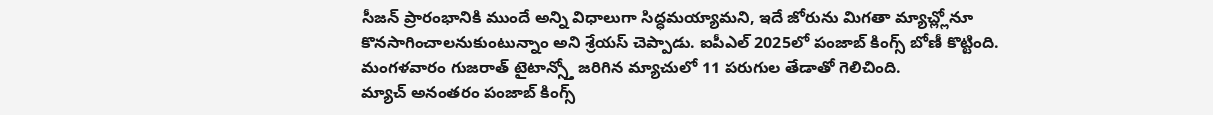సీజన్ ప్రారంభానికి ముందే అన్ని విధాలుగా సిద్ధమయ్యామని, ఇదే జోరును మిగతా మ్యాచ్ల్లోనూ కొనసాగించాలనుకుంటున్నాం అని శ్రేయస్ చెప్పాడు. ఐపీఎల్ 2025లో పంజాబ్ కింగ్స్ బోణీ కొట్టింది. మంగళవారం గుజరాత్ టైటాన్స్తో జరిగిన మ్యాచులో 11 పరుగుల తేడాతో గెలిచింది.
మ్యాచ్ అనంతరం పంజాబ్ కింగ్స్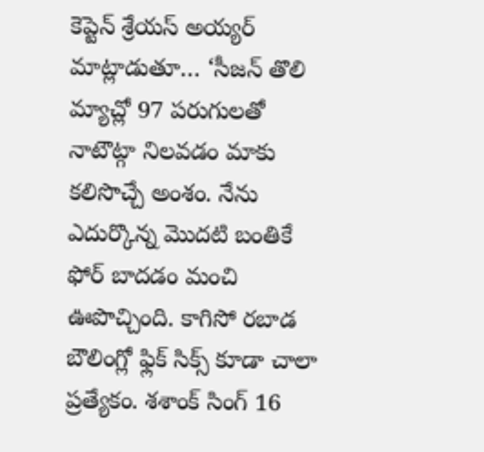కెప్టెన్ శ్రేయస్ అయ్యర్ మాట్లాడుతూ… ‘సీజన్ తొలి మ్యాచ్లో 97 పరుగులతో నాటౌట్గా నిలవడం మాకు కలిసొచ్చే అంశం. నేను ఎదుర్కొన్న మొదటి బంతికే ఫోర్ బాదడం మంచి ఊపొచ్చింది. కాగిసో రబాడ బౌలింగ్లో ఫ్లిక్ సిక్స్ కూడా చాలా ప్రత్యేకం. శశాంక్ సింగ్ 16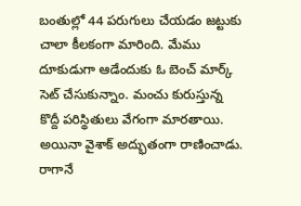బంతుల్లో 44 పరుగులు చేయడం జట్టుకు చాలా కీలకంగా మారింది. మేము దూకుడుగా ఆడేందుకు ఓ బెంచ్ మార్క్ సెట్ చేసుకున్నాం. మంచు కురుస్తున్న కొద్దీ పరిస్థితులు వేగంగా మారతాయి. అయినా వైశాక్ అద్భుతంగా రాణించాడు. రాగానే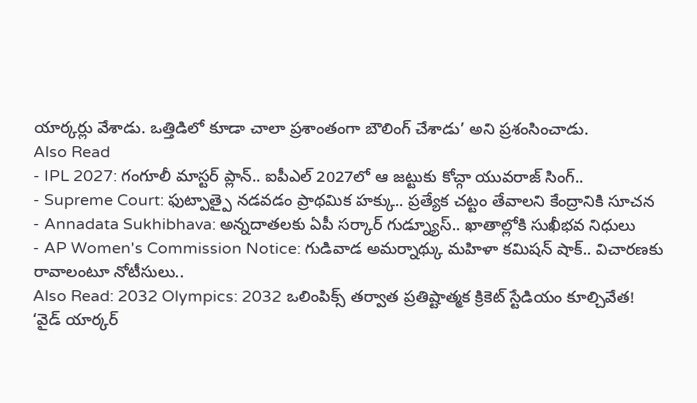యార్కర్లు వేశాడు. ఒత్తిడిలో కూడా చాలా ప్రశాంతంగా బౌలింగ్ చేశాడు’ అని ప్రశంసించాడు.
Also Read
- IPL 2027: గంగూలీ మాస్టర్ ప్లాన్.. ఐపీఎల్ 2027లో ఆ జట్టుకు కోచ్గా యువరాజ్ సింగ్..
- Supreme Court: ఫుట్పాత్పై నడవడం ప్రాథమిక హక్కు.. ప్రత్యేక చట్టం తేవాలని కేంద్రానికి సూచన
- Annadata Sukhibhava: అన్నదాతలకు ఏపీ సర్కార్ గుడ్న్యూస్.. ఖాతాల్లోకి సుఖీభవ నిధులు
- AP Women's Commission Notice: గుడివాడ అమర్నాథ్కు మహిళా కమిషన్ షాక్.. విచారణకు రావాలంటూ నోటీసులు..
Also Read: 2032 Olympics: 2032 ఒలింపిక్స్ తర్వాత ప్రతిష్టాత్మక క్రికెట్ స్టేడియం కూల్చివేత!
‘వైడ్ యార్కర్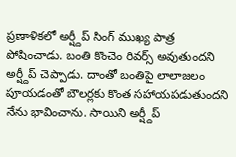ప్రణాళికలో అర్ష్దీప్ సింగ్ ముఖ్య పాత్ర పోషించాడు. బంతి కొంచెం రివర్స్ అవుతుందని అర్ష్దీప్ చెప్పాడు. దాంతో బంతిపై లాలాజలం పూయడంతో బౌలర్లకు కొంత సహాయపడుతుందని నేను భావించాను. సాయిని అర్ష్దీప్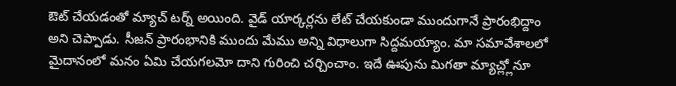ఔట్ చేయడంతో మ్యాచ్ టర్న్ అయింది. వైడ్ యార్కర్లను లేట్ చేయకుండా ముందుగానే ప్రారంభిద్దాం అని చెప్పాడు. సీజన్ ప్రారంభానికి ముందు మేము అన్ని విధాలుగా సిద్దమయ్యాం. మా సమావేశాలలో మైదానంలో మనం ఏమి చేయగలమో దాని గురించి చర్చించాం. ఇదే ఊపును మిగతా మ్యాచ్ల్లోనూ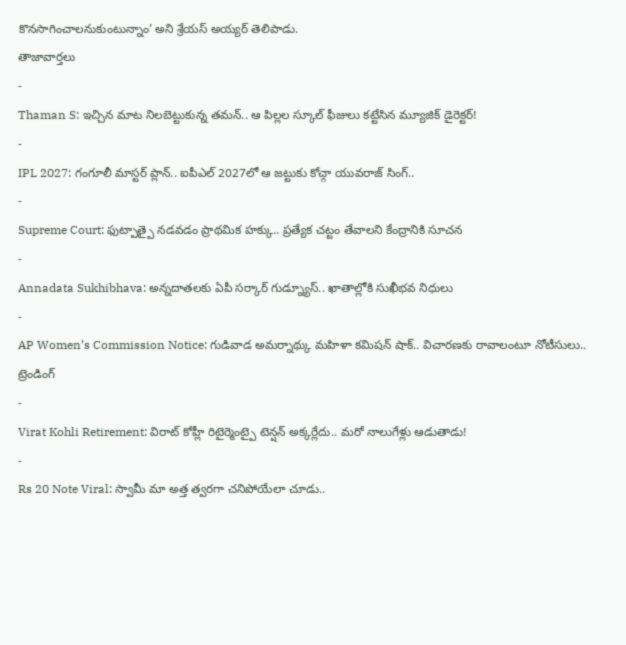కొనసాగించాలనుకుంటున్నాం’ అని శ్రేయస్ అయ్యర్ తెలిపాడు.
తాజావార్తలు
-
Thaman S: ఇచ్చిన మాట నిలబెట్టుకున్న తమన్.. ఆ పిల్లల స్కూల్ ఫీజులు కట్టేసిన మ్యూజిక్ డైరెక్టర్!
-
IPL 2027: గంగూలీ మాస్టర్ ప్లాన్.. ఐపీఎల్ 2027లో ఆ జట్టుకు కోచ్గా యువరాజ్ సింగ్..
-
Supreme Court: ఫుట్పాత్పై నడవడం ప్రాథమిక హక్కు.. ప్రత్యేక చట్టం తేవాలని కేంద్రానికి సూచన
-
Annadata Sukhibhava: అన్నదాతలకు ఏపీ సర్కార్ గుడ్న్యూస్.. ఖాతాల్లోకి సుఖీభవ నిధులు
-
AP Women’s Commission Notice: గుడివాడ అమర్నాథ్కు మహిళా కమిషన్ షాక్.. విచారణకు రావాలంటూ నోటీసులు..
ట్రెండింగ్
-
Virat Kohli Retirement: విరాట్ కోహ్లీ రిటైర్మెంట్పై టెన్షన్ అక్కర్లేదు.. మరో నాలుగేళ్లు ఆడుతాడు!
-
Rs 20 Note Viral: స్వామీ మా అత్త త్వరగా చనిపోయేలా చూడు..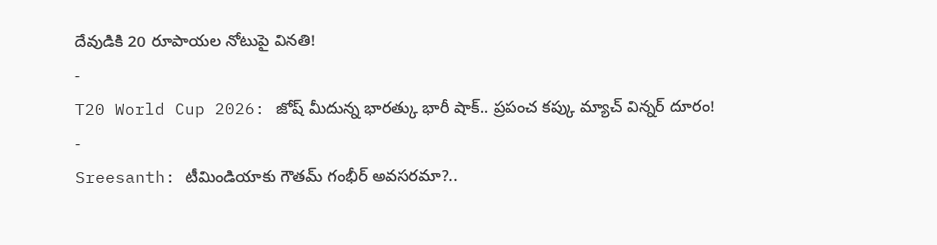దేవుడికి 20 రూపాయల నోటుపై వినతి!
-
T20 World Cup 2026: జోష్ మీదున్న భారత్కు భారీ షాక్.. ప్రపంచ కప్కు మ్యాచ్ విన్నర్ దూరం!
-
Sreesanth: టీమిండియాకు గౌతమ్ గంభీర్ అవసరమా?..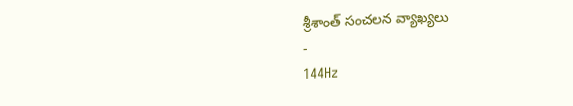శ్రీశాంత్ సంచలన వ్యాఖ్యలు
-
144Hz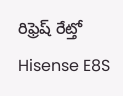రిఫ్రెష్ రేట్తో Hisense E8S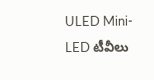ULED Mini-LED టీవీలు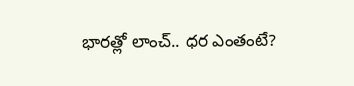భారత్లో లాంచ్.. ధర ఎంతంటే?